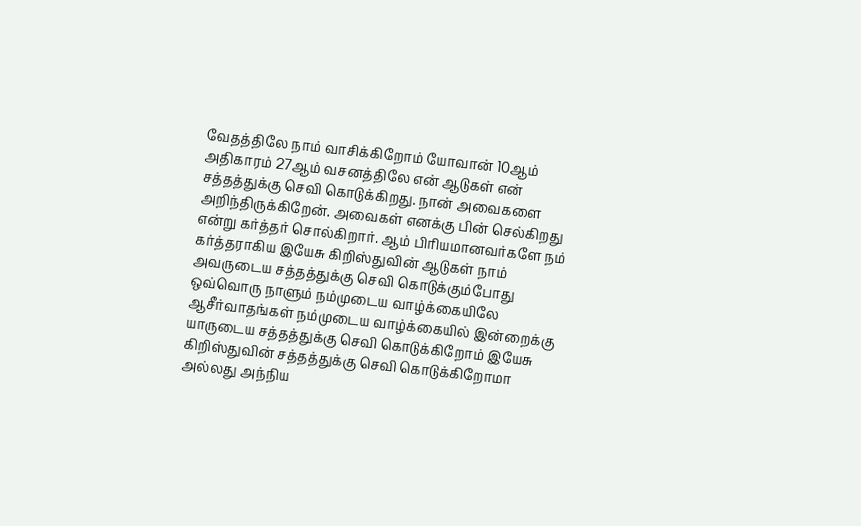வேதத்திலே நாம் வாசிக்கிறோம் யோவான் 10ஆம் அதிகாரம் 27ஆம் வசனத்திலே என் ஆடுகள் என் சத்தத்துக்கு செவி கொடுக்கிறது. நான் அவைகளை அறிந்திருக்கிறேன். அவைகள் எனக்கு பின் செல்கிறது என்று கர்த்தர் சொல்கிறார். ஆம் பிரியமானவர்களே நம் கர்த்தராகிய இயேசு கிறிஸ்துவின் ஆடுகள் நாம் அவருடைய சத்தத்துக்கு செவி கொடுக்கும்போது ஒவ்வொரு நாளும் நம்முடைய வாழ்க்கையிலே ஆசீர்வாதங்கள் நம்முடைய வாழ்க்கையில் இன்றைக்கு யாருடைய சத்தத்துக்கு செவி கொடுக்கிறோம் இயேசு கிறிஸ்துவின் சத்தத்துக்கு செவி கொடுக்கிறோமா அல்லது அந்நிய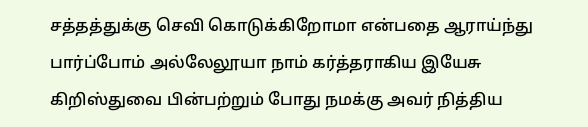சத்தத்துக்கு செவி கொடுக்கிறோமா என்பதை ஆராய்ந்து பார்ப்போம் அல்லேலூயா நாம் கர்த்தராகிய இயேசு கிறிஸ்துவை பின்பற்றும் போது நமக்கு அவர் நித்திய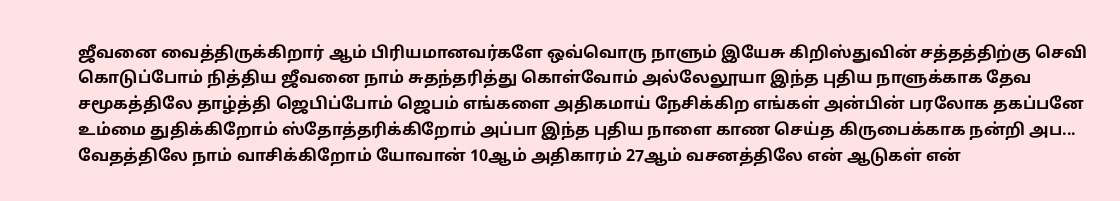ஜீவனை வைத்திருக்கிறார் ஆம் பிரியமானவர்களே ஒவ்வொரு நாளும் இயேசு கிறிஸ்துவின் சத்தத்திற்கு செவி கொடுப்போம் நித்திய ஜீவனை நாம் சுதந்தரித்து கொள்வோம் அல்லேலூயா இந்த புதிய நாளுக்காக தேவ சமூகத்திலே தாழ்த்தி ஜெபிப்போம் ஜெபம் எங்களை அதிகமாய் நேசிக்கிற எங்கள் அன்பின் பரலோக தகப்பனே உம்மை துதிக்கிறோம் ஸ்தோத்தரிக்கிறோம் அப்பா இந்த புதிய நாளை காண செய்த கிருபைக்காக நன்றி அப...
வேதத்திலே நாம் வாசிக்கிறோம் யோவான் 10ஆம் அதிகாரம் 27ஆம் வசனத்திலே என் ஆடுகள் என்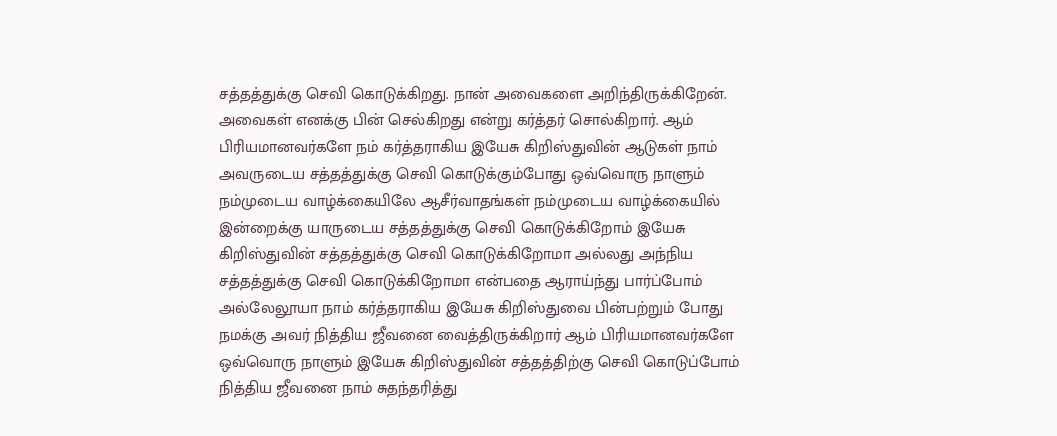சத்தத்துக்கு செவி கொடுக்கிறது. நான் அவைகளை அறிந்திருக்கிறேன். அவைகள் எனக்கு பின் செல்கிறது என்று கர்த்தர் சொல்கிறார். ஆம் பிரியமானவர்களே நம் கர்த்தராகிய இயேசு கிறிஸ்துவின் ஆடுகள் நாம் அவருடைய சத்தத்துக்கு செவி கொடுக்கும்போது ஒவ்வொரு நாளும் நம்முடைய வாழ்க்கையிலே ஆசீர்வாதங்கள் நம்முடைய வாழ்க்கையில் இன்றைக்கு யாருடைய சத்தத்துக்கு செவி கொடுக்கிறோம் இயேசு கிறிஸ்துவின் சத்தத்துக்கு செவி கொடுக்கிறோமா அல்லது அந்நிய சத்தத்துக்கு செவி கொடுக்கிறோமா என்பதை ஆராய்ந்து பார்ப்போம் அல்லேலூயா நாம் கர்த்தராகிய இயேசு கிறிஸ்துவை பின்பற்றும் போது நமக்கு அவர் நித்திய ஜீவனை வைத்திருக்கிறார் ஆம் பிரியமானவர்களே ஒவ்வொரு நாளும் இயேசு கிறிஸ்துவின் சத்தத்திற்கு செவி கொடுப்போம் நித்திய ஜீவனை நாம் சுதந்தரித்து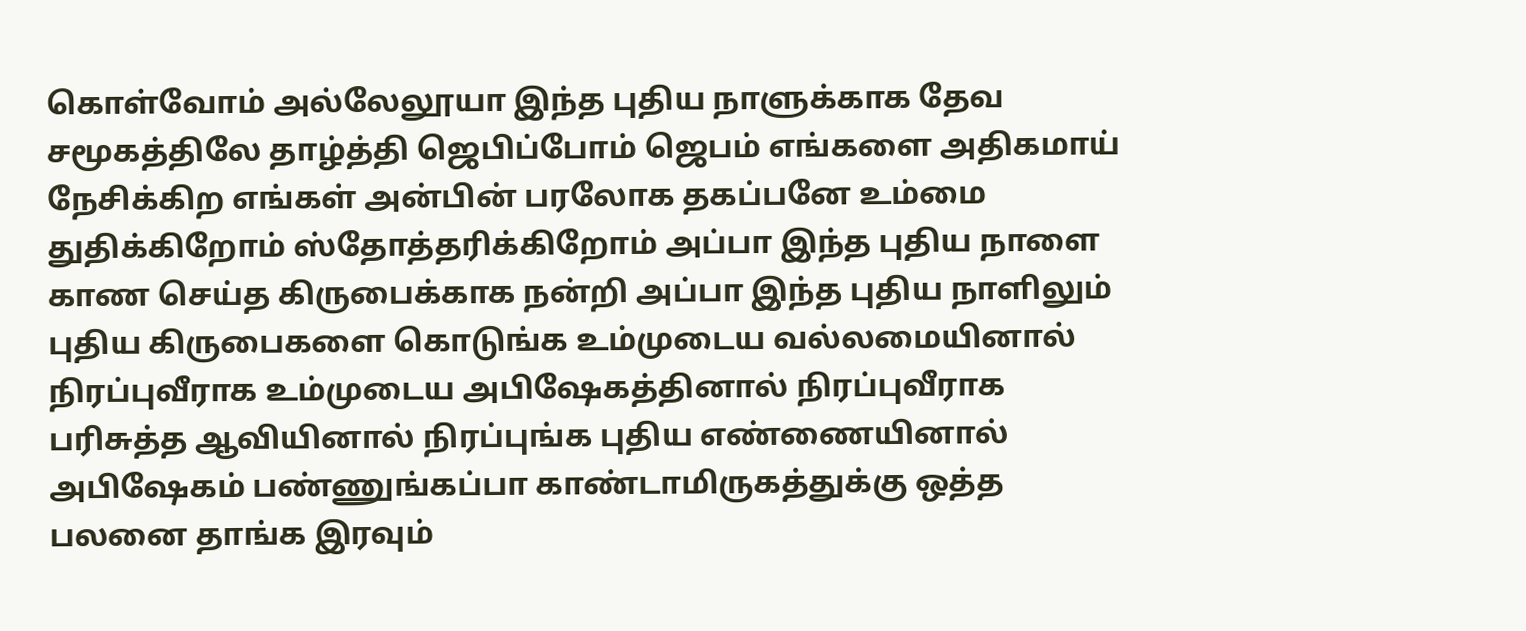கொள்வோம் அல்லேலூயா இந்த புதிய நாளுக்காக தேவ சமூகத்திலே தாழ்த்தி ஜெபிப்போம் ஜெபம் எங்களை அதிகமாய் நேசிக்கிற எங்கள் அன்பின் பரலோக தகப்பனே உம்மை துதிக்கிறோம் ஸ்தோத்தரிக்கிறோம் அப்பா இந்த புதிய நாளை காண செய்த கிருபைக்காக நன்றி அப்பா இந்த புதிய நாளிலும் புதிய கிருபைகளை கொடுங்க உம்முடைய வல்லமையினால் நிரப்புவீராக உம்முடைய அபிஷேகத்தினால் நிரப்புவீராக பரிசுத்த ஆவியினால் நிரப்புங்க புதிய எண்ணையினால் அபிஷேகம் பண்ணுங்கப்பா காண்டாமிருகத்துக்கு ஒத்த பலனை தாங்க இரவும்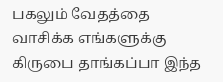பகலும் வேதத்தை வாசிக்க எங்களுக்கு கிருபை தாங்கப்பா இந்த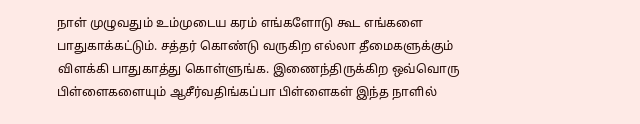நாள் முழுவதும் உம்முடைய கரம் எங்களோடு கூட எங்களை பாதுகாக்கட்டும். சத்தர் கொண்டு வருகிற எல்லா தீமைகளுக்கும் விளக்கி பாதுகாத்து கொள்ளுங்க. இணைந்திருக்கிற ஒவ்வொரு பிள்ளைகளையும் ஆசீர்வதிங்கப்பா பிள்ளைகள் இந்த நாளில்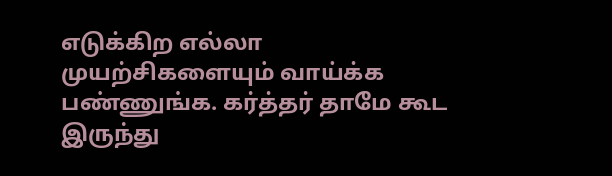எடுக்கிற எல்லா முயற்சிகளையும் வாய்க்க பண்ணுங்க. கர்த்தர் தாமே கூட இருந்து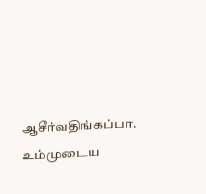ஆசீர்வதிங்கப்பா. உம்முடைய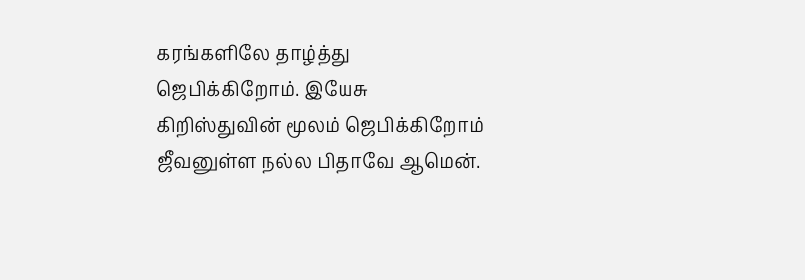கரங்களிலே தாழ்த்து ஜெபிக்கிறோம். இயேசு கிறிஸ்துவின் மூலம் ஜெபிக்கிறோம் ஜீவனுள்ள நல்ல பிதாவே ஆமென்.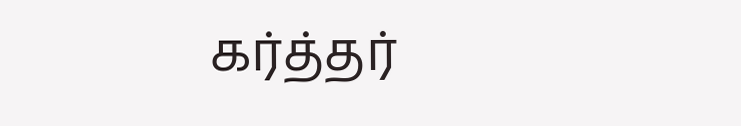கர்த்தர்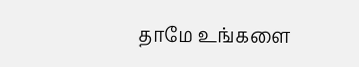தாமே உங்களை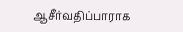ஆசீர்வதிப்பாராக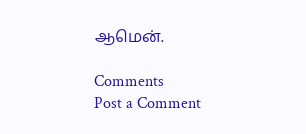ஆமென்.

Comments
Post a Comment